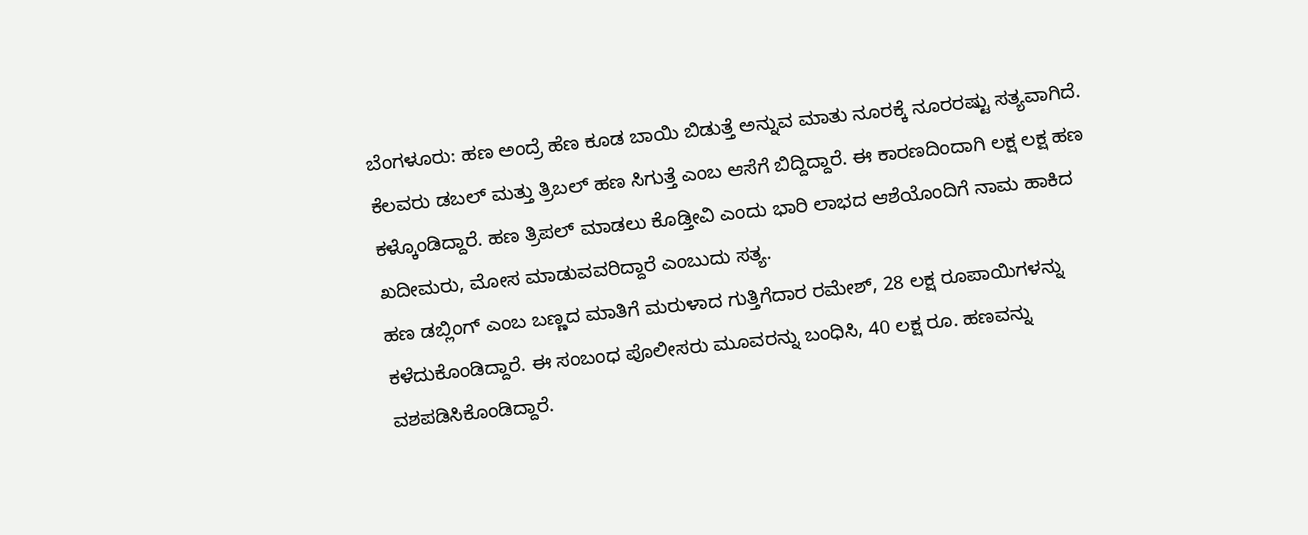ಬೆಂಗಳೂರು: ಹಣ ಅಂದ್ರೆ ಹೆಣ ಕೂಡ ಬಾಯಿ ಬಿಡುತ್ತೆ ಅನ್ನುವ ಮಾತು ನೂರಕ್ಕೆ ನೂರರಷ್ಟು ಸತ್ಯವಾಗಿದೆ. ಕೆಲವರು ಡಬಲ್ ಮತ್ತು ತ್ರಿಬಲ್ ಹಣ ಸಿಗುತ್ತೆ ಎಂಬ ಆಸೆಗೆ ಬಿದ್ದಿದ್ದಾರೆ. ಈ ಕಾರಣದಿಂದಾಗಿ ಲಕ್ಷ ಲಕ್ಷ ಹಣ ಕಳ್ಕೊಂಡಿದ್ದಾರೆ. ಹಣ ತ್ರಿಪಲ್ ಮಾಡಲು ಕೊಡ್ತೀವಿ ಎಂದು ಭಾರಿ ಲಾಭದ ಆಶೆಯೊಂದಿಗೆ ನಾಮ ಹಾಕಿದ ಖದೀಮರು, ಮೋಸ ಮಾಡುವವರಿದ್ದಾರೆ ಎಂಬುದು ಸತ್ಯ.
ಹಣ ಡಬ್ಲಿಂಗ್ ಎಂಬ ಬಣ್ಣದ ಮಾತಿಗೆ ಮರುಳಾದ ಗುತ್ತಿಗೆದಾರ ರಮೇಶ್, 28 ಲಕ್ಷ ರೂಪಾಯಿಗಳನ್ನು ಕಳೆದುಕೊಂಡಿದ್ದಾರೆ. ಈ ಸಂಬಂಧ ಪೊಲೀಸರು ಮೂವರನ್ನು ಬಂಧಿಸಿ, 40 ಲಕ್ಷ ರೂ. ಹಣವನ್ನು ವಶಪಡಿಸಿಕೊಂಡಿದ್ದಾರೆ.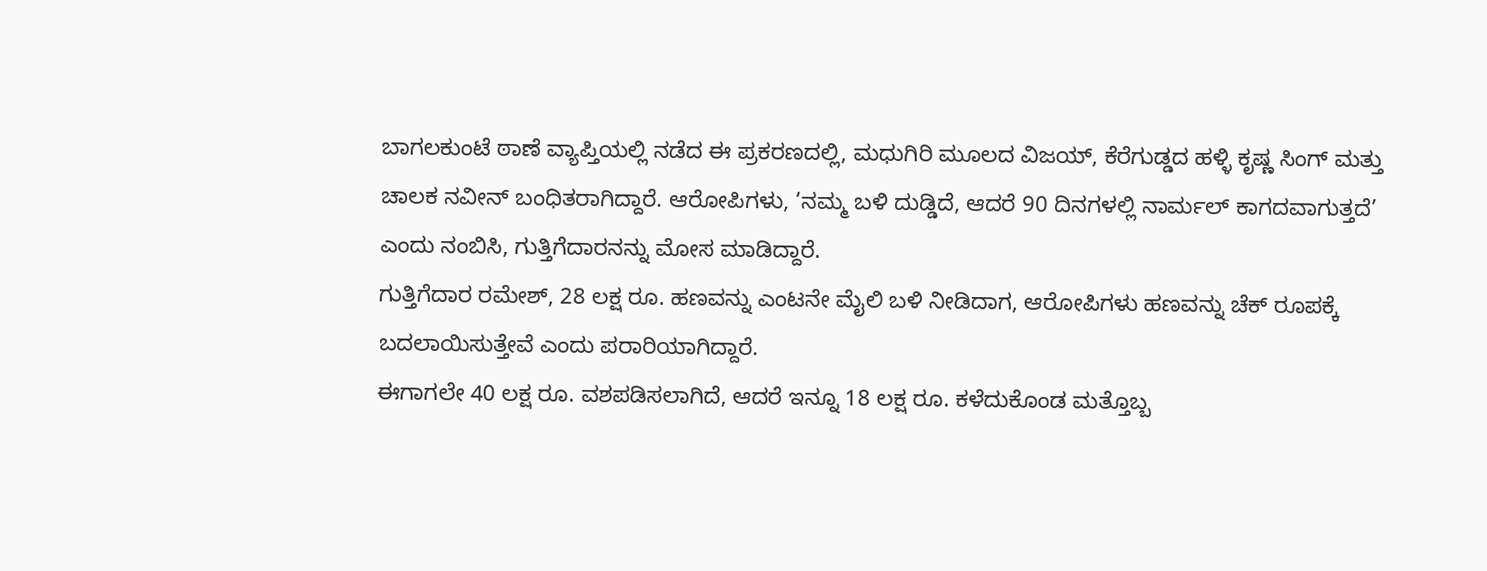ಬಾಗಲಕುಂಟೆ ಠಾಣೆ ವ್ಯಾಪ್ತಿಯಲ್ಲಿ ನಡೆದ ಈ ಪ್ರಕರಣದಲ್ಲಿ, ಮಧುಗಿರಿ ಮೂಲದ ವಿಜಯ್, ಕೆರೆಗುಡ್ಡದ ಹಳ್ಳಿ ಕೃಷ್ಣ ಸಿಂಗ್ ಮತ್ತು ಚಾಲಕ ನವೀನ್ ಬಂಧಿತರಾಗಿದ್ದಾರೆ. ಆರೋಪಿಗಳು, ‘ನಮ್ಮ ಬಳಿ ದುಡ್ಡಿದೆ, ಆದರೆ 90 ದಿನಗಳಲ್ಲಿ ನಾರ್ಮಲ್ ಕಾಗದವಾಗುತ್ತದೆ’ ಎಂದು ನಂಬಿಸಿ, ಗುತ್ತಿಗೆದಾರನನ್ನು ಮೋಸ ಮಾಡಿದ್ದಾರೆ.
ಗುತ್ತಿಗೆದಾರ ರಮೇಶ್, 28 ಲಕ್ಷ ರೂ. ಹಣವನ್ನು ಎಂಟನೇ ಮೈಲಿ ಬಳಿ ನೀಡಿದಾಗ, ಆರೋಪಿಗಳು ಹಣವನ್ನು ಚೆಕ್ ರೂಪಕ್ಕೆ ಬದಲಾಯಿಸುತ್ತೇವೆ ಎಂದು ಪರಾರಿಯಾಗಿದ್ದಾರೆ.
ಈಗಾಗಲೇ 40 ಲಕ್ಷ ರೂ. ವಶಪಡಿಸಲಾಗಿದೆ, ಆದರೆ ಇನ್ನೂ 18 ಲಕ್ಷ ರೂ. ಕಳೆದುಕೊಂಡ ಮತ್ತೊಬ್ಬ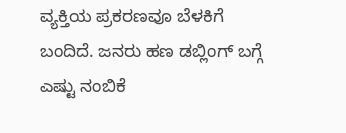ವ್ಯಕ್ತಿಯ ಪ್ರಕರಣವೂ ಬೆಳಕಿಗೆ ಬಂದಿದೆ. ಜನರು ಹಣ ಡಬ್ಲಿಂಗ್ ಬಗ್ಗೆ ಎಷ್ಟು ನಂಬಿಕೆ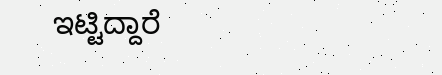ಇಟ್ಟಿದ್ದಾರೆ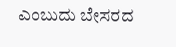ಎಂಬುದು ಬೇಸರದ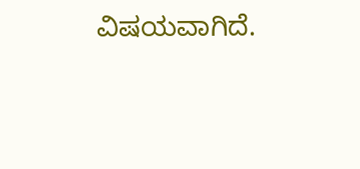ವಿಷಯವಾಗಿದೆ.